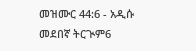መዝሙር 44:6 - አዲሱ መደበኛ ትርጒም6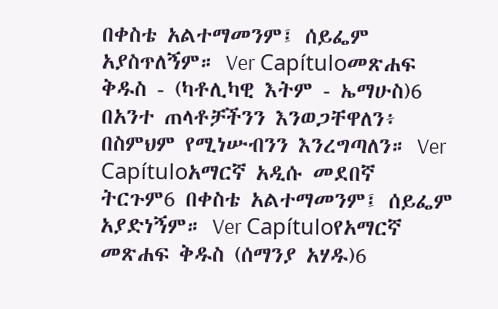በቀስቴ አልተማመንም፤ ሰይፌም አያስጥለኝም። Ver Capítuloመጽሐፍ ቅዱስ - (ካቶሊካዊ እትም - ኤማሁስ)6 በአንተ ጠላቶቻችንን እንወጋቸዋለን፥ በስምህም የሚነሡብንን እንረግጣለን። Ver Capítuloአማርኛ አዲሱ መደበኛ ትርጉም6 በቀስቴ አልተማመንም፤ ሰይፌም አያድነኝም። Ver Capítuloየአማርኛ መጽሐፍ ቅዱስ (ሰማንያ አሃዱ)6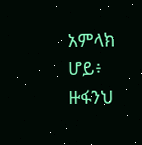አምላክ ሆይ፥ ዙፋንህ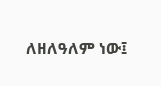ለዘለዓለም ነው፤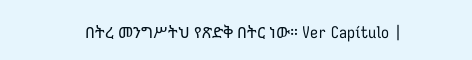በትረ መንግሥትህ የጽድቅ በትር ነው። Ver Capítulo |